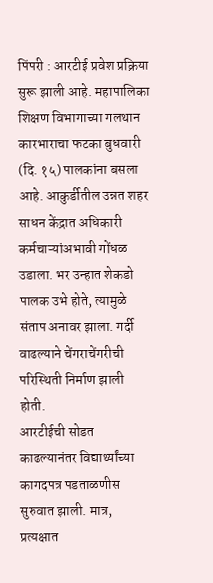पिंपरी : आरटीई प्रवेश प्रक्रिया सुरू झाली आहे. महापालिका शिक्षण विभागाच्या गलथान कारभाराचा फटका बुधवारी (दि. १५) पालकांना बसला आहे. आकुर्डीतील उन्नत शहर साधन केंद्रात अधिकारी कर्मचाऱ्यांअभावी गोंधळ उडाला. भर उन्हात शेकडो पालक उभे होते, त्यामुळे संताप अनावर झाला. गर्दी वाढल्याने चेंगराचेंगरीची परिस्थिती निर्माण झाली होती.
आरटीईची सोडत काढल्यानंतर विद्यार्थ्यांच्या कागदपत्र पडताळणीस सुरुवात झाली. मात्र, प्रत्यक्षात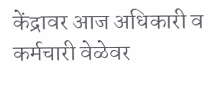केंद्रावर आज अधिकारी व कर्मचारी वेळेवर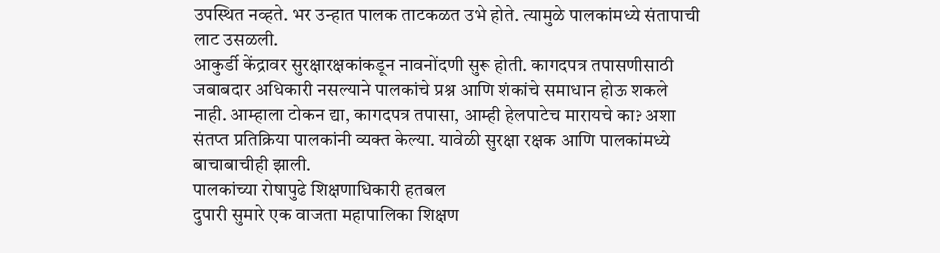उपस्थित नव्हते. भर उन्हात पालक ताटकळत उभे होते. त्यामुळे पालकांमध्ये संतापाची लाट उसळली.
आकुर्डी केंद्रावर सुरक्षारक्षकांकडून नावनोंदणी सुरू होती. कागदपत्र तपासणीसाठी जबाबदार अधिकारी नसल्याने पालकांचे प्रश्न आणि शंकांचे समाधान होऊ शकले नाही. आम्हाला टोकन द्या, कागदपत्र तपासा, आम्ही हेलपाटेच मारायचे का? अशा संतप्त प्रतिक्रिया पालकांनी व्यक्त केल्या. यावेळी सुरक्षा रक्षक आणि पालकांमध्ये बाचाबाचीही झाली.
पालकांच्या रोषापुढे शिक्षणाधिकारी हतबल
दुपारी सुमारे एक वाजता महापालिका शिक्षण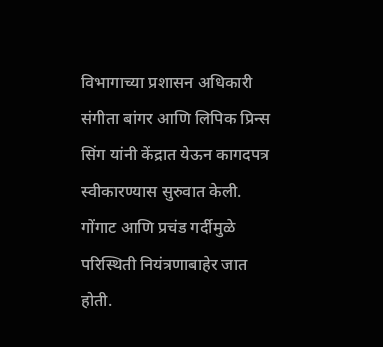विभागाच्या प्रशासन अधिकारी संगीता बांगर आणि लिपिक प्रिन्स सिंग यांनी केंद्रात येऊन कागदपत्र स्वीकारण्यास सुरुवात केली. गोंगाट आणि प्रचंड गर्दीमुळे परिस्थिती नियंत्रणाबाहेर जात होती.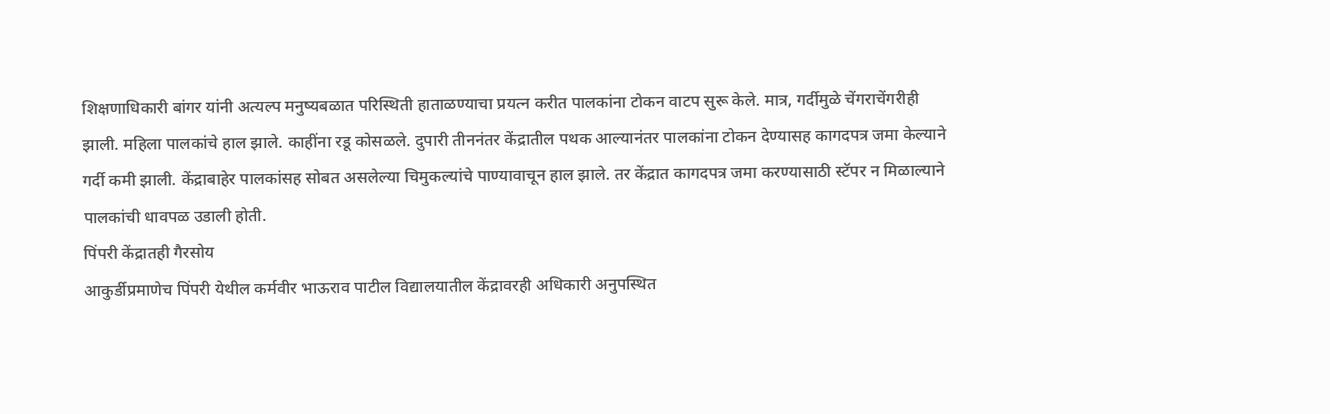शिक्षणाधिकारी बांगर यांनी अत्यल्प मनुष्यबळात परिस्थिती हाताळण्याचा प्रयत्न करीत पालकांना टोकन वाटप सुरू केले. मात्र, गर्दीमुळे चेंगराचेंगरीही झाली. महिला पालकांचे हाल झाले. काहींना रडू कोसळले. दुपारी तीननंतर केंद्रातील पथक आल्यानंतर पालकांना टोकन देण्यासह कागदपत्र जमा केल्याने गर्दी कमी झाली. केंद्राबाहेर पालकांसह सोबत असलेल्या चिमुकल्यांचे पाण्यावाचून हाल झाले. तर केंद्रात कागदपत्र जमा करण्यासाठी स्टॅपर न मिळाल्याने पालकांची धावपळ उडाली होती.
पिंपरी केंद्रातही गैरसोय
आकुर्डीप्रमाणेच पिंपरी येथील कर्मवीर भाऊराव पाटील विद्यालयातील केंद्रावरही अधिकारी अनुपस्थित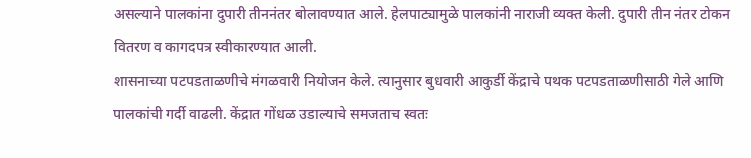असल्याने पालकांना दुपारी तीननंतर बोलावण्यात आले. हेलपाट्यामुळे पालकांनी नाराजी व्यक्त केली. दुपारी तीन नंतर टोकन वितरण व कागदपत्र स्वीकारण्यात आली.
शासनाच्या पटपडताळणीचे मंगळवारी नियोजन केले. त्यानुसार बुधवारी आकुर्डी केंद्राचे पथक पटपडताळणीसाठी गेले आणि पालकांची गर्दी वाढली. केंद्रात गोंधळ उडाल्याचे समजताच स्वतः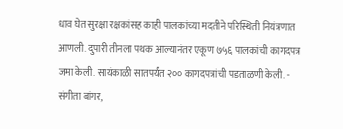धाव घेत सुरक्षा रक्षकांसह काही पालकांच्या मदतीने परिस्थिती नियंत्रणात आणली. दुपारी तीनला पथक आल्यानंतर एकूण ७५६ पालकांची कागदपत्र जमा केली. सायंकाळी सातपर्यंत २०० कागदपत्रांची पडताळणी केली. - संगीता बांगर,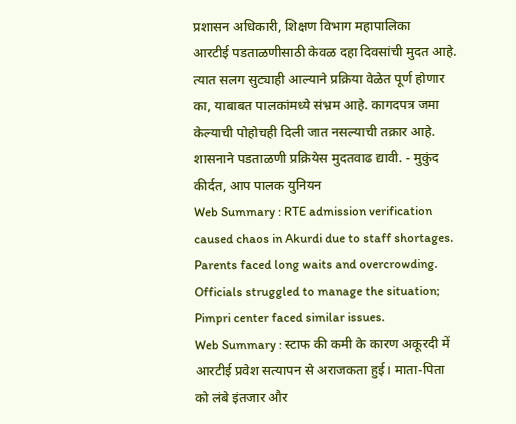प्रशासन अधिकारी, शिक्षण विभाग महापालिका
आरटीई पडताळणीसाठी केवळ दहा दिवसांची मुदत आहे. त्यात सलग सुट्याही आल्याने प्रक्रिया वेळेत पूर्ण होणार का, याबाबत पालकांमध्ये संभ्रम आहे. कागदपत्र जमा केल्याची पोहोचही दिली जात नसल्याची तक्रार आहे. शासनाने पडताळणी प्रक्रियेस मुदतवाढ द्यावी. - मुकुंद कीर्दत, आप पालक युनियन
Web Summary : RTE admission verification caused chaos in Akurdi due to staff shortages. Parents faced long waits and overcrowding. Officials struggled to manage the situation; Pimpri center faced similar issues.
Web Summary : स्टाफ की कमी के कारण अकूरदी में आरटीई प्रवेश सत्यापन से अराजकता हुई। माता-पिता को लंबे इंतजार और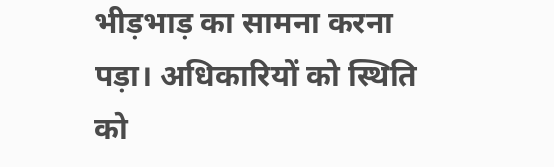भीड़भाड़ का सामना करना पड़ा। अधिकारियों को स्थिति को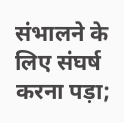संभालने के लिए संघर्ष करना पड़ा;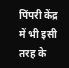पिंपरी केंद्र में भी इसी तरह के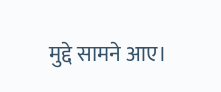मुद्दे सामने आए।